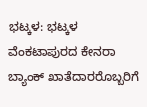ಭಟ್ಕಳ: ಭಟ್ಕಳ ವೆಂಕಟಾಪುರದ ಕೇನರಾ ಬ್ಯಾಂಕ್ ಖಾತೆದಾರರೊಬ್ಬರಿಗೆ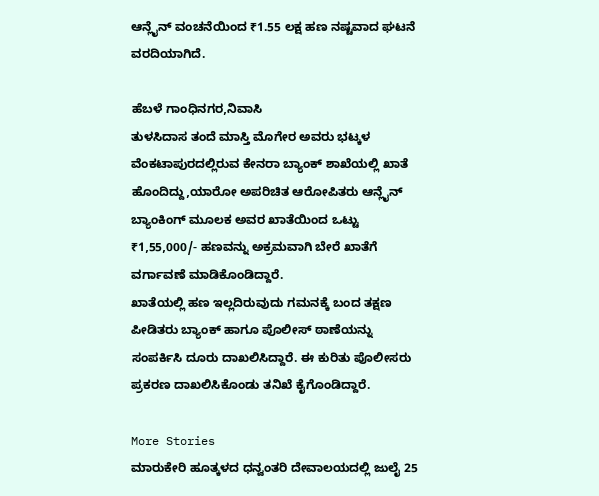ಆನ್ಲೈನ್ ವಂಚನೆಯಿಂದ ₹1.55 ಲಕ್ಷ ಹಣ ನಷ್ಟವಾದ ಘಟನೆ ವರದಿಯಾಗಿದೆ.

ಹೆಬಳೆ ಗಾಂಧಿನಗರ,ನಿವಾಸಿ
ತುಳಸಿದಾಸ ತಂದೆ ಮಾಸ್ತಿ ಮೊಗೇರ ಅವರು ಭಟ್ಕಳ ವೆಂಕಟಾಪುರದಲ್ಲಿರುವ ಕೇನರಾ ಬ್ಯಾಂಕ್ ಶಾಖೆಯಲ್ಲಿ ಖಾತೆ ಹೊಂದಿದ್ದು,ಯಾರೋ ಅಪರಿಚಿತ ಆರೋಪಿತರು ಆನ್ಲೈನ್ ಬ್ಯಾಂಕಿಂಗ್ ಮೂಲಕ ಅವರ ಖಾತೆಯಿಂದ ಒಟ್ಟು ₹1,55,000/- ಹಣವನ್ನು ಅಕ್ರಮವಾಗಿ ಬೇರೆ ಖಾತೆಗೆ ವರ್ಗಾವಣೆ ಮಾಡಿಕೊಂಡಿದ್ದಾರೆ.
ಖಾತೆಯಲ್ಲಿ ಹಣ ಇಲ್ಲದಿರುವುದು ಗಮನಕ್ಕೆ ಬಂದ ತಕ್ಷಣ ಪೀಡಿತರು ಬ್ಯಾಂಕ್ ಹಾಗೂ ಪೊಲೀಸ್ ಠಾಣೆಯನ್ನು ಸಂಪರ್ಕಿಸಿ ದೂರು ದಾಖಲಿಸಿದ್ದಾರೆ. ಈ ಕುರಿತು ಪೊಲೀಸರು ಪ್ರಕರಣ ದಾಖಲಿಸಿಕೊಂಡು ತನಿಖೆ ಕೈಗೊಂಡಿದ್ದಾರೆ.

More Stories
ಮಾರುಕೇರಿ ಹೂತ್ಕಳದ ಧನ್ವಂತರಿ ದೇವಾಲಯದಲ್ಲಿ ಜುಲೈ 25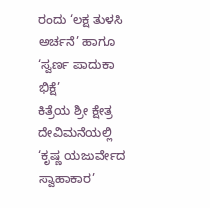ರಂದು ‘ಲಕ್ಷ ತುಳಸಿ ಅರ್ಚನೆ’ ಹಾಗೂ ‘ಸ್ವರ್ಣ ಪಾದುಕಾ ಭಿಕ್ಷೆ’
ಕಿತ್ರೆಯ ಶ್ರೀ ಕ್ಷೇತ್ರ ದೇವಿಮನೆಯಲ್ಲಿ ‘ಕೃಷ್ಣ ಯಜುರ್ವೇದ ಸ್ವಾಹಾಕಾರ’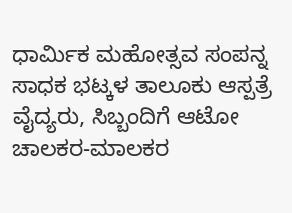ಧಾರ್ಮಿಕ ಮಹೋತ್ಸವ ಸಂಪನ್ನ
ಸಾಧಕ ಭಟ್ಕಳ ತಾಲೂಕು ಆಸ್ಪತ್ರೆ ವೈದ್ಯರು, ಸಿಬ್ಬಂದಿಗೆ ಆಟೋ ಚಾಲಕರ-ಮಾಲಕರ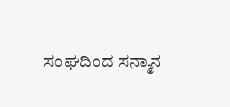ಸಂಘದಿಂದ ಸನ್ಮಾನ